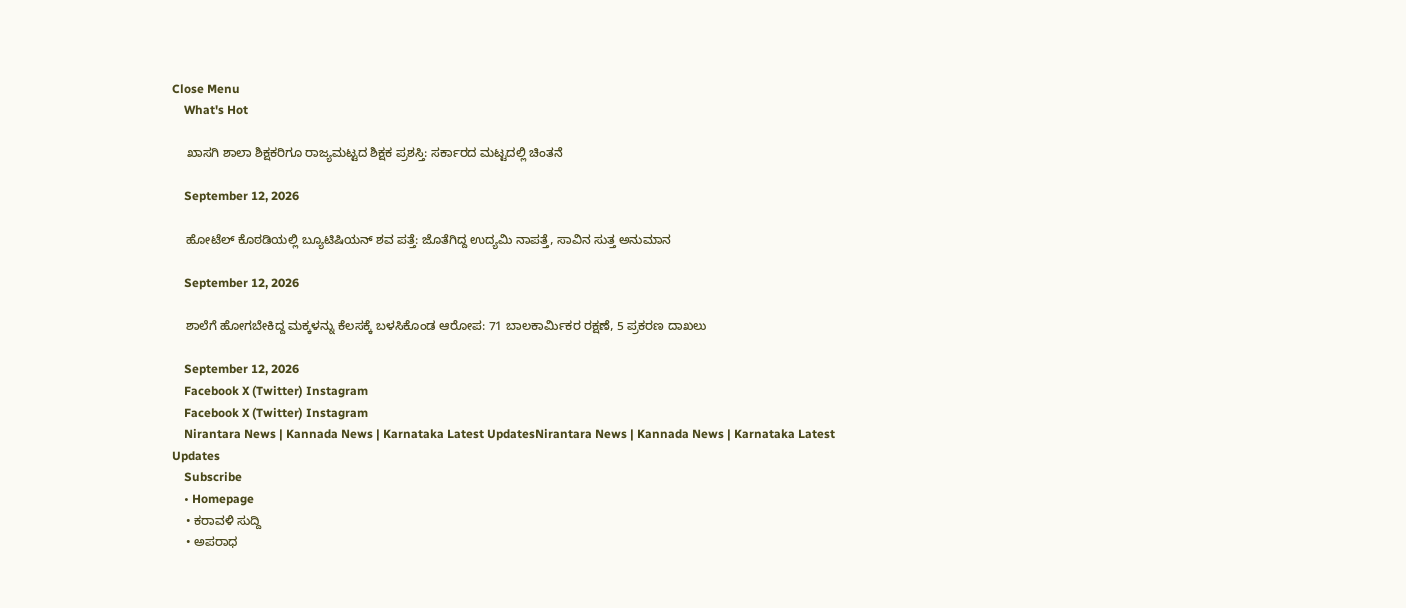Close Menu
    What's Hot

    ಖಾಸಗಿ ಶಾಲಾ ಶಿಕ್ಷಕರಿಗೂ ರಾಜ್ಯಮಟ್ಟದ ಶಿಕ್ಷಕ ಪ್ರಶಸ್ತಿ: ಸರ್ಕಾರದ ಮಟ್ಟದಲ್ಲಿ ಚಿಂತನೆ

    September 12, 2026

    ಹೋಟೆಲ್ ಕೊಠಡಿಯಲ್ಲಿ ಬ್ಯೂಟಿಷಿಯನ್ ಶವ ಪತ್ತೆ: ಜೊತೆಗಿದ್ದ ಉದ್ಯಮಿ ನಾಪತ್ತೆ, ಸಾವಿನ ಸುತ್ತ ಅನುಮಾನ

    September 12, 2026

    ಶಾಲೆಗೆ ಹೋಗಬೇಕಿದ್ದ ಮಕ್ಕಳನ್ನು ಕೆಲಸಕ್ಕೆ ಬಳಸಿಕೊಂಡ ಆರೋಪ: 71 ಬಾಲಕಾರ್ಮಿಕರ ರಕ್ಷಣೆ, 5 ಪ್ರಕರಣ ದಾಖಲು

    September 12, 2026
    Facebook X (Twitter) Instagram
    Facebook X (Twitter) Instagram
    Nirantara News | Kannada News | Karnataka Latest UpdatesNirantara News | Kannada News | Karnataka Latest Updates
    Subscribe
    • Homepage
    • ಕರಾವಳಿ ಸುದ್ದಿ
    • ಅಪರಾಧ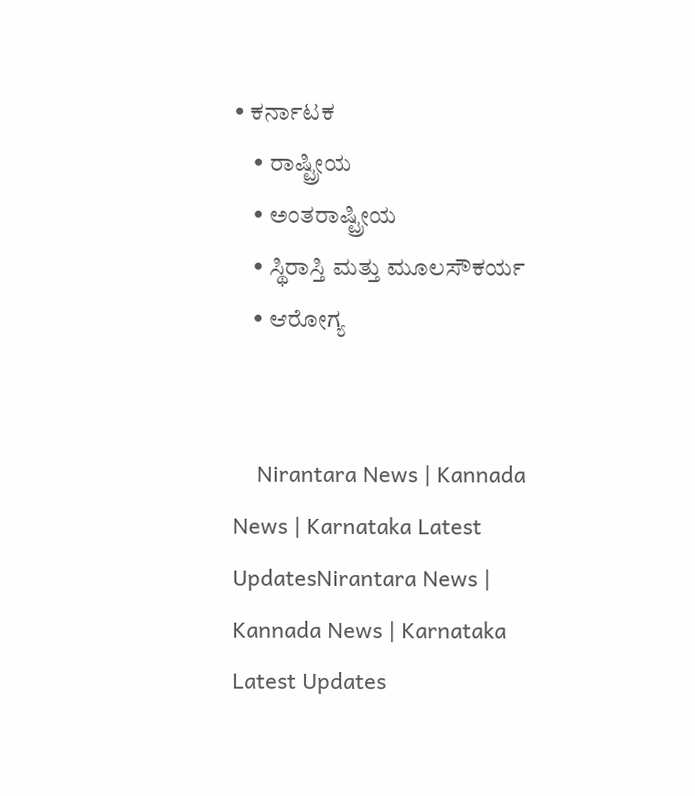• ಕರ್ನಾಟಕ
    • ರಾಷ್ಟ್ರೀಯ
    • ಅಂತರಾಷ್ಟ್ರೀಯ
    • ಸ್ಥಿರಾಸ್ತಿ ಮತ್ತು ಮೂಲಸೌಕರ್ಯ
    • ಆರೋಗ್ಯ


    Nirantara News | Kannada News | Karnataka Latest UpdatesNirantara News | Kannada News | Karnataka Latest Updates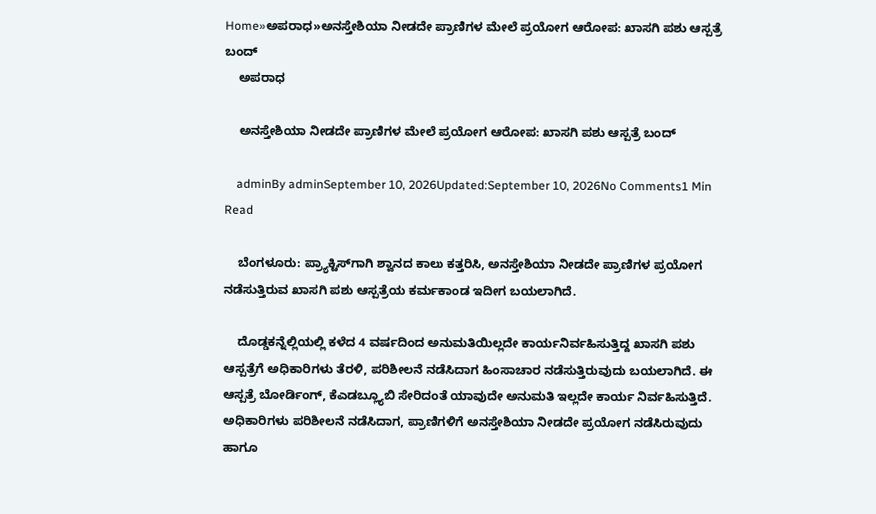Home»ಅಪರಾಧ»ಅನಸ್ತೇಶಿಯಾ ನೀಡದೇ ಪ್ರಾಣಿಗಳ ಮೇಲೆ ಪ್ರಯೋಗ ಆರೋಪ: ಖಾಸಗಿ ಪಶು ಆಸ್ಪತ್ರೆ ಬಂದ್
    ಅಪರಾಧ

    ಅನಸ್ತೇಶಿಯಾ ನೀಡದೇ ಪ್ರಾಣಿಗಳ ಮೇಲೆ ಪ್ರಯೋಗ ಆರೋಪ: ಖಾಸಗಿ ಪಶು ಆಸ್ಪತ್ರೆ ಬಂದ್

    adminBy adminSeptember 10, 2026Updated:September 10, 2026No Comments1 Min Read

    ಬೆಂಗಳೂರು: ಪ್ರ‍್ಯಾಕ್ಟಿಸ್‌ಗಾಗಿ ಶ್ವಾನದ ಕಾಲು ಕತ್ತರಿಸಿ, ಅನಸ್ತೇಶಿಯಾ ನೀಡದೇ ಪ್ರಾಣಿಗಳ ಪ್ರಯೋಗ ನಡೆಸುತ್ತಿರುವ ಖಾಸಗಿ ಪಶು ಆಸ್ಪತ್ರೆಯ ಕರ್ಮಕಾಂಡ ಇದೀಗ ಬಯಲಾಗಿದೆ.

    ದೊಡ್ಡಕನ್ನೆಲ್ಲಿಯಲ್ಲಿ ಕಳೆದ 4 ವರ್ಷದಿಂದ ಅನುಮತಿಯಿಲ್ಲದೇ ಕಾರ್ಯನಿರ್ವಹಿಸುತ್ತಿದ್ದ ಖಾಸಗಿ ಪಶು ಆಸ್ಪತ್ರೆಗೆ ಅಧಿಕಾರಿಗಳು ತೆರಳಿ, ಪರಿಶೀಲನೆ ನಡೆಸಿದಾಗ ಹಿಂಸಾಚಾರ ನಡೆಸುತ್ತಿರುವುದು ಬಯಲಾಗಿದೆ. ಈ ಆಸ್ಪತ್ರೆ ಬೋರ್ಡಿಂಗ್, ಕೆಎಡಬ್ಲ್ಯೂಬಿ ಸೇರಿದಂತೆ ಯಾವುದೇ ಅನುಮತಿ ಇಲ್ಲದೇ ಕಾರ್ಯ ನಿರ್ವಹಿಸುತ್ತಿದೆ. ಅಧಿಕಾರಿಗಳು ಪರಿಶೀಲನೆ ನಡೆಸಿದಾಗ, ಪ್ರಾಣಿಗಳಿಗೆ ಅನಸ್ತೇಶಿಯಾ ನೀಡದೇ ಪ್ರಯೋಗ ನಡೆಸಿರುವುದು ಹಾಗೂ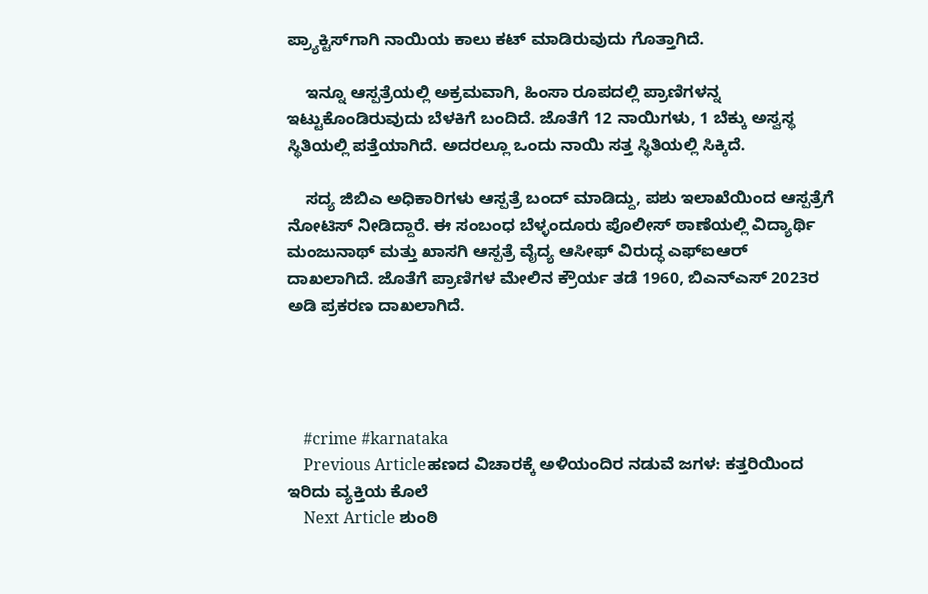ಪ್ರ‍್ಯಾಕ್ಟಿಸ್‌ಗಾಗಿ ನಾಯಿಯ ಕಾಲು ಕಟ್ ಮಾಡಿರುವುದು ಗೊತ್ತಾಗಿದೆ.

    ಇನ್ನೂ ಆಸ್ಪತ್ರೆಯಲ್ಲಿ ಅಕ್ರಮವಾಗಿ, ಹಿಂಸಾ ರೂಪದಲ್ಲಿ ಪ್ರಾಣಿಗಳನ್ನ ಇಟ್ಟುಕೊಂಡಿರುವುದು ಬೆಳಕಿಗೆ ಬಂದಿದೆ. ಜೊತೆಗೆ 12 ನಾಯಿಗಳು, 1 ಬೆಕ್ಕು ಅಸ್ವಸ್ಥ ಸ್ಥಿತಿಯಲ್ಲಿ ಪತ್ತೆಯಾಗಿದೆ. ಅದರಲ್ಲೂ ಒಂದು ನಾಯಿ ಸತ್ತ ಸ್ಥಿತಿಯಲ್ಲಿ ಸಿಕ್ಕಿದೆ.

    ಸದ್ಯ ಜಿಬಿಎ ಅಧಿಕಾರಿಗಳು ಆಸ್ಪತ್ರೆ ಬಂದ್ ಮಾಡಿದ್ದು, ಪಶು ಇಲಾಖೆಯಿಂದ ಆಸ್ಪತ್ರೆಗೆ ನೋಟಿಸ್ ನೀಡಿದ್ದಾರೆ. ಈ ಸಂಬಂಧ ಬೆಳ್ಳಂದೂರು ಪೊಲೀಸ್ ಠಾಣೆಯಲ್ಲಿ ವಿದ್ಯಾರ್ಥಿ ಮಂಜುನಾಥ್ ಮತ್ತು ಖಾಸಗಿ ಆಸ್ಪತ್ರೆ ವೈದ್ಯ ಆಸೀಫ್ ವಿರುದ್ಧ ಎಫ್‌ಐಆರ್ ದಾಖಲಾಗಿದೆ. ಜೊತೆಗೆ ಪ್ರಾಣಿಗಳ ಮೇಲಿನ ಕ್ರೌರ್ಯ ತಡೆ 1960, ಬಿಎನ್‌ಎಸ್ 2023ರ ಅಡಿ ಪ್ರಕರಣ ದಾಖಲಾಗಿದೆ.




    #crime #karnataka
    Previous Articleಹಣದ ವಿಚಾರಕ್ಕೆ ಅಳಿಯಂದಿರ ನಡುವೆ ಜಗಳ: ಕತ್ತರಿಯಿಂದ ಇರಿದು ವ್ಯಕ್ತಿಯ ಕೊಲೆ
    Next Article ಶುಂಠಿ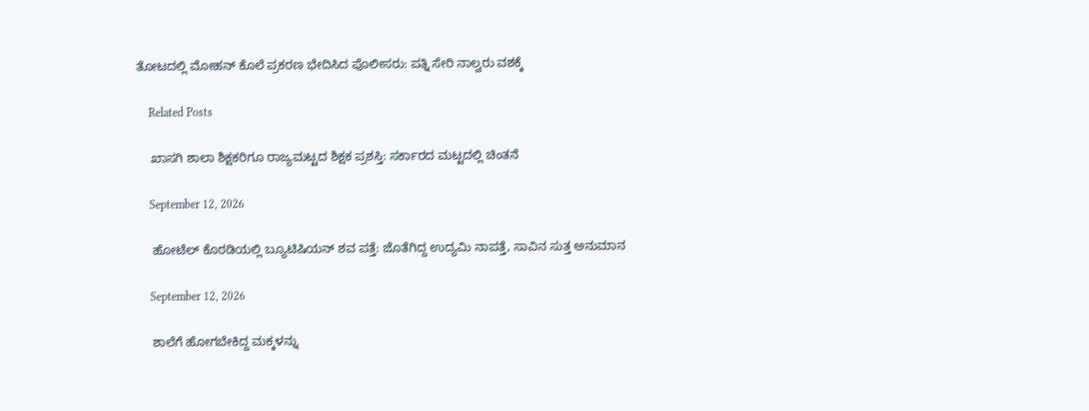ತೋಟದಲ್ಲಿ ಮೋಹನ್ ಕೊಲೆ ಪ್ರಕರಣ ಭೇದಿಸಿದ ಪೊಲೀಸರು: ಪತ್ನಿ ಸೇರಿ ನಾಲ್ವರು ವಶಕ್ಕೆ

    Related Posts

    ಖಾಸಗಿ ಶಾಲಾ ಶಿಕ್ಷಕರಿಗೂ ರಾಜ್ಯಮಟ್ಟದ ಶಿಕ್ಷಕ ಪ್ರಶಸ್ತಿ: ಸರ್ಕಾರದ ಮಟ್ಟದಲ್ಲಿ ಚಿಂತನೆ

    September 12, 2026

    ಹೋಟೆಲ್ ಕೊಠಡಿಯಲ್ಲಿ ಬ್ಯೂಟಿಷಿಯನ್ ಶವ ಪತ್ತೆ: ಜೊತೆಗಿದ್ದ ಉದ್ಯಮಿ ನಾಪತ್ತೆ, ಸಾವಿನ ಸುತ್ತ ಅನುಮಾನ

    September 12, 2026

    ಶಾಲೆಗೆ ಹೋಗಬೇಕಿದ್ದ ಮಕ್ಕಳನ್ನು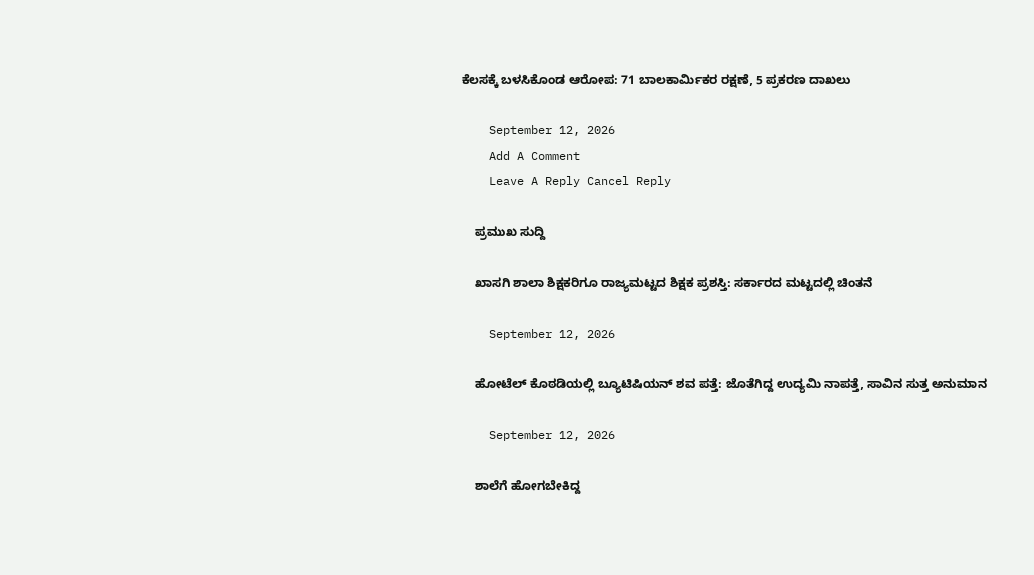ಕೆಲಸಕ್ಕೆ ಬಳಸಿಕೊಂಡ ಆರೋಪ: 71 ಬಾಲಕಾರ್ಮಿಕರ ರಕ್ಷಣೆ, 5 ಪ್ರಕರಣ ದಾಖಲು

    September 12, 2026
    Add A Comment
    Leave A Reply Cancel Reply

    ಪ್ರಮುಖ ಸುದ್ದಿ

    ಖಾಸಗಿ ಶಾಲಾ ಶಿಕ್ಷಕರಿಗೂ ರಾಜ್ಯಮಟ್ಟದ ಶಿಕ್ಷಕ ಪ್ರಶಸ್ತಿ: ಸರ್ಕಾರದ ಮಟ್ಟದಲ್ಲಿ ಚಿಂತನೆ

    September 12, 2026

    ಹೋಟೆಲ್ ಕೊಠಡಿಯಲ್ಲಿ ಬ್ಯೂಟಿಷಿಯನ್ ಶವ ಪತ್ತೆ: ಜೊತೆಗಿದ್ದ ಉದ್ಯಮಿ ನಾಪತ್ತೆ, ಸಾವಿನ ಸುತ್ತ ಅನುಮಾನ

    September 12, 2026

    ಶಾಲೆಗೆ ಹೋಗಬೇಕಿದ್ದ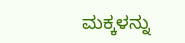ಮಕ್ಕಳನ್ನು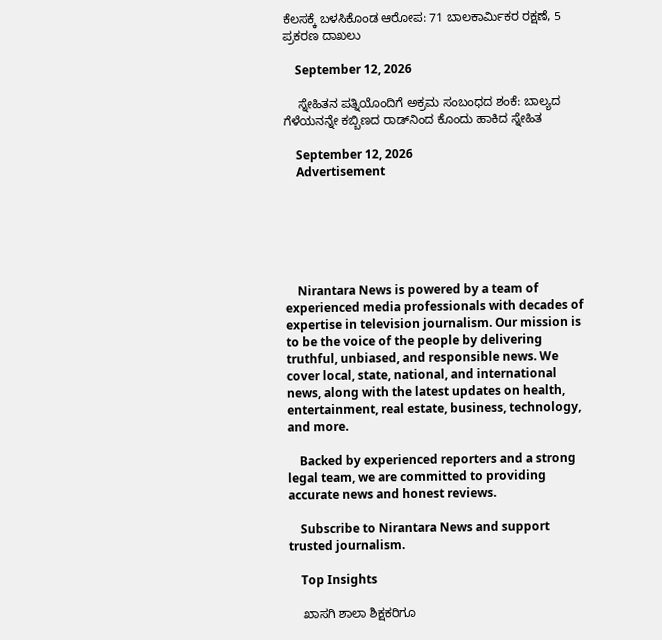ಕೆಲಸಕ್ಕೆ ಬಳಸಿಕೊಂಡ ಆರೋಪ: 71 ಬಾಲಕಾರ್ಮಿಕರ ರಕ್ಷಣೆ, 5 ಪ್ರಕರಣ ದಾಖಲು

    September 12, 2026

    ಸ್ನೇಹಿತನ ಪತ್ನಿಯೊಂದಿಗೆ ಅಕ್ರಮ ಸಂಬಂಧದ ಶಂಕೆ: ಬಾಲ್ಯದ ಗೆಳೆಯನನ್ನೇ ಕಬ್ಬಿಣದ ರಾಡ್‌ನಿಂದ ಕೊಂದು ಹಾಕಿದ ಸ್ನೇಹಿತ

    September 12, 2026
    Advertisement






    Nirantara News is powered by a team of experienced media professionals with decades of expertise in television journalism. Our mission is to be the voice of the people by delivering truthful, unbiased, and responsible news. We cover local, state, national, and international news, along with the latest updates on health, entertainment, real estate, business, technology, and more.

    Backed by experienced reporters and a strong legal team, we are committed to providing accurate news and honest reviews.

    Subscribe to Nirantara News and support trusted journalism.

    Top Insights

    ಖಾಸಗಿ ಶಾಲಾ ಶಿಕ್ಷಕರಿಗೂ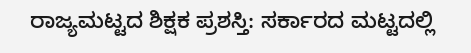ರಾಜ್ಯಮಟ್ಟದ ಶಿಕ್ಷಕ ಪ್ರಶಸ್ತಿ: ಸರ್ಕಾರದ ಮಟ್ಟದಲ್ಲಿ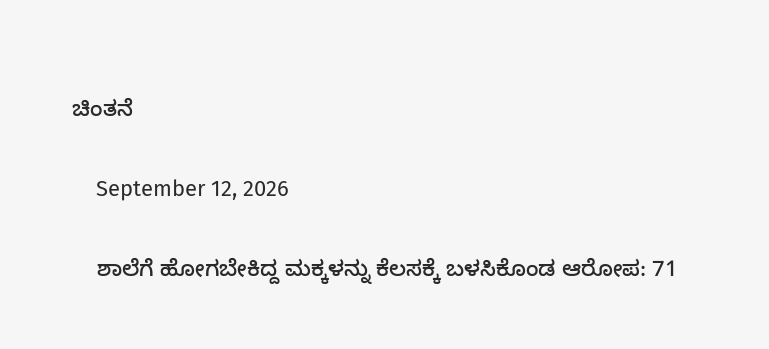ಚಿಂತನೆ

    September 12, 2026

    ಶಾಲೆಗೆ ಹೋಗಬೇಕಿದ್ದ ಮಕ್ಕಳನ್ನು ಕೆಲಸಕ್ಕೆ ಬಳಸಿಕೊಂಡ ಆರೋಪ: 71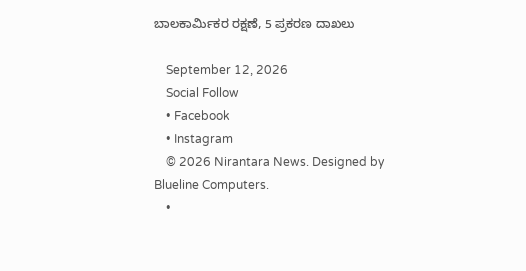ಬಾಲಕಾರ್ಮಿಕರ ರಕ್ಷಣೆ, 5 ಪ್ರಕರಣ ದಾಖಲು

    September 12, 2026
    Social Follow
    • Facebook
    • Instagram
    © 2026 Nirantara News. Designed by Blueline Computers.
    •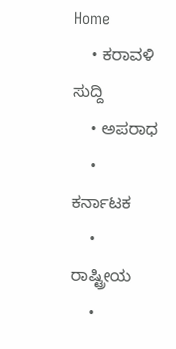Home
    • ಕರಾವಳಿ ಸುದ್ದಿ
    • ಅಪರಾಧ
    • ಕರ್ನಾಟಕ
    • ರಾಷ್ಟ್ರೀಯ
    •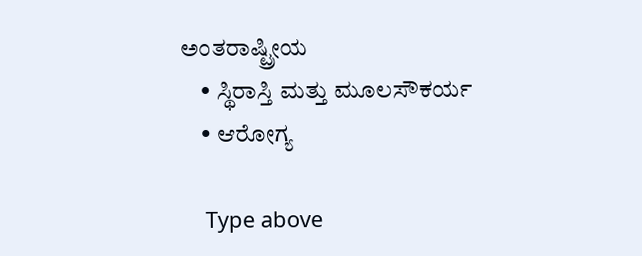ಅಂತರಾಷ್ಟ್ರೀಯ
    • ಸ್ಥಿರಾಸ್ತಿ ಮತ್ತು ಮೂಲಸೌಕರ್ಯ
    • ಆರೋಗ್ಯ

    Type above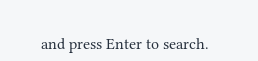and press Enter to search.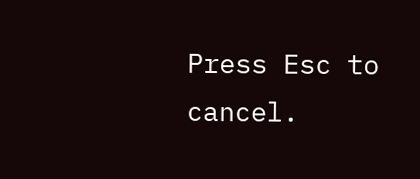Press Esc to cancel.